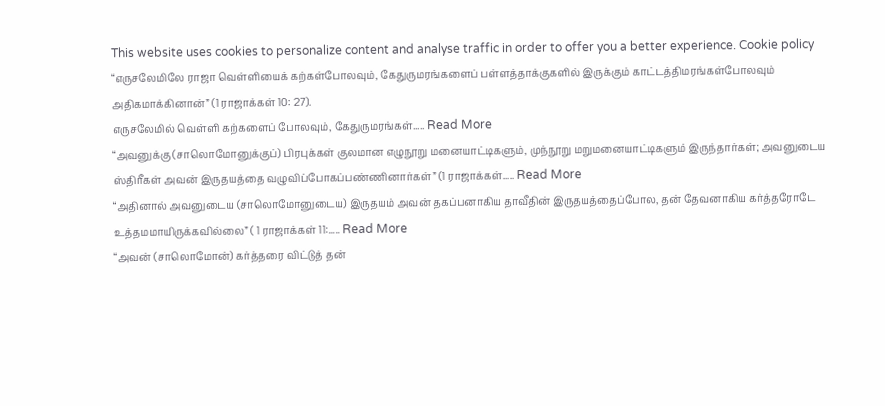This website uses cookies to personalize content and analyse traffic in order to offer you a better experience. Cookie policy
“எருசலேமிலே ராஜா வெள்ளியைக் கற்கள்போலவும், கேதுருமரங்களைப் பள்ளத்தாக்குகளில் இருக்கும் காட்டத்திமரங்கள்போலவும் அதிகமாக்கினான்” (1 ராஜாக்கள் 10: 27).
எருசலேமில் வெள்ளி கற்களைப் போலவும், கேதுருமரங்கள்..... Read More
“அவனுக்கு (சாலொமோனுக்குப்) பிரபுக்கள் குலமான எழுநூறு மனையாட்டிகளும், முந்நூறு மறுமனையாட்டிகளும் இருந்தார்கள்; அவனுடைய ஸ்திரீகள் அவன் இருதயத்தை வழுவிப்போகப்பண்ணினார்கள்” (1 ராஜாக்கள்..... Read More
“அதினால் அவனுடைய (சாலொமோனுடைய) இருதயம் அவன் தகப்பனாகிய தாவீதின் இருதயத்தைப்போல, தன் தேவனாகிய கர்த்தரோடே உத்தமமாயிருக்கவில்லை” ( 1 ராஜாக்கள் 11:..... Read More
“அவன் (சாலொமோன்) கர்த்தரை விட்டுத் தன்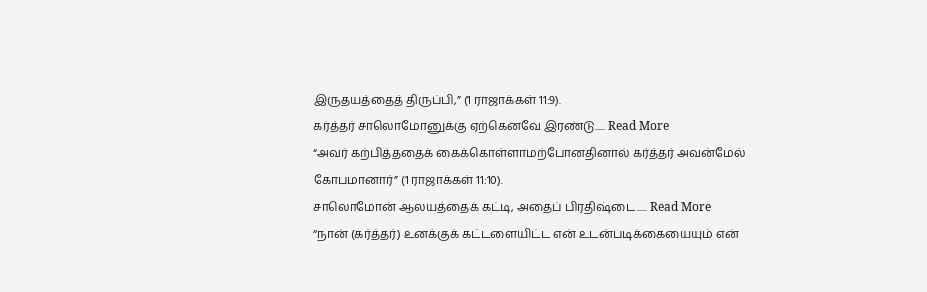இருதயத்தைத் திருப்பி,” (1 ராஜாக்கள் 11:9).
கர்த்தர் சாலொமோனுக்கு ஏற்கெனவே இரண்டு..... Read More
“அவர் கற்பித்ததைக் கைக்கொள்ளாமற்போனதினால் கர்த்தர் அவன்மேல் கோபமானார்” (1 ராஜாக்கள் 11:10).
சாலொமோன் ஆலயத்தைக் கட்டி, அதைப் பிரதிஷ்டை..... Read More
“நான் (கர்த்தர்) உனக்குக் கட்டளையிட்ட என் உடன்படிக்கையையும் என்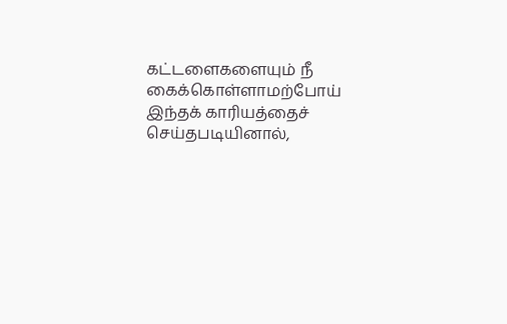கட்டளைகளையும் நீ கைக்கொள்ளாமற்போய் இந்தக் காரியத்தைச் செய்தபடியினால்,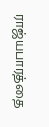ராஜ்யபாரத்தை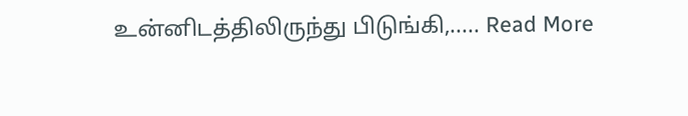உன்னிடத்திலிருந்து பிடுங்கி,..... Read More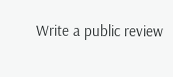Write a public review